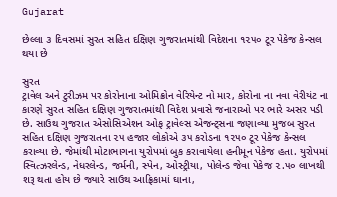Gujarat

છેલ્લા ૩ દિવસમાં સુરત સહિત દક્ષિણ ગુજરાતમાંથી વિદેશના ૧૨૫૦ ટૂર પેકેજ કેન્સલ થયા છે

સુરત
ટ્રાવેલ અને ટુરીઝમ પર કોરોનાના ઓમિક્રોન વેરિયેન્ટ નો માર, કોરોના ના નવા વેરીયંટ ના કારણે સુરત સહિત દક્ષિણ ગુજરાતમાંથી વિદેશ પ્રવાસે જનારાઓ પર ભારે અસર પડી છે. સાઉથ ગુજરાત એસોસિએશન ઓફ ટ્રાવેલ્સ એજન્ટ્‌સના જણાવ્યા મુજબ સુરત સહિત દક્ષિણ ગુજરાતના ૨૫ હજાર લોકોએ ૩૫ કરોડના ૧૨૫૦ ટૂર પેકેજ કેન્સલ કરાવ્યા છે. જેમાંથી મોટાભાગના યુરોપમાં બુક કરાવાયેલા હનીમૂન પેકેજ હતા. યુરોપમાં સ્વિત્ઝરલેન્ડ, નેધરલેન્ડ, જર્મની, સ્પેન, ઓસ્ટ્રીયા, પોલેન્ડ જેવા પેકેજ ૨.૫૦ લાખથી શરૂ થતા હોય છે જ્યારે સાઉથ આફ્રિકામાં ઘાના,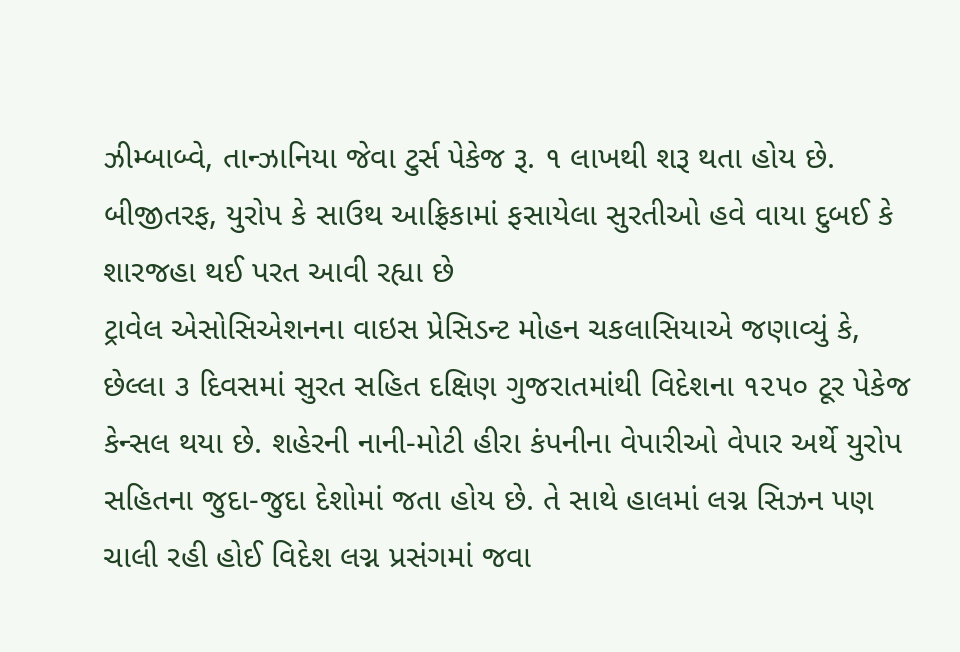ઝીમ્બાબ્વે, તાન્ઝાનિયા જેવા ટુર્સ પેકેજ રૂ. ૧ લાખથી શરૂ થતા હોય છે. બીજીતરફ, યુરોપ કે સાઉથ આફ્રિકામાં ફસાયેલા સુરતીઓ હવે વાયા દુબઈ કે શારજહા થઈ પરત આવી રહ્યા છે
ટ્રાવેલ એસોસિએશનના વાઇસ પ્રેસિડન્ટ મોહન ચકલાસિયાએ જણાવ્યું કે, છેલ્લા ૩ દિવસમાં સુરત સહિત દક્ષિણ ગુજરાતમાંથી વિદેશના ૧૨૫૦ ટૂર પેકેજ કેન્સલ થયા છે. શહેરની નાની-મોટી હીરા કંપનીના વેપારીઓ વેપાર અર્થે યુરોપ સહિતના જુદા-જુદા દેશોમાં જતા હોય છે. તે સાથે હાલમાં લગ્ન સિઝન પણ ચાલી રહી હોઈ વિદેશ લગ્ન પ્રસંગમાં જવા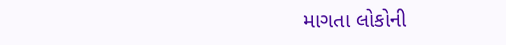માગતા લોકોની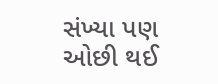સંખ્યા પણ ઓછી થઈ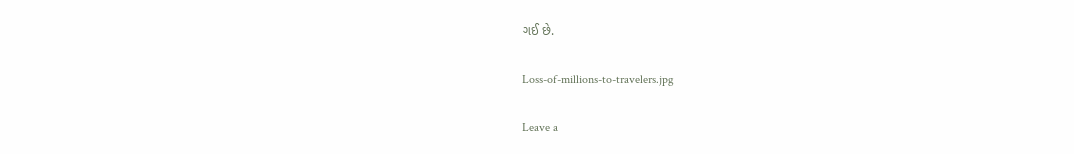ગઈ છે.

Loss-of-millions-to-travelers.jpg

Leave a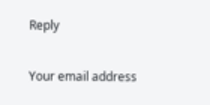Reply

Your email address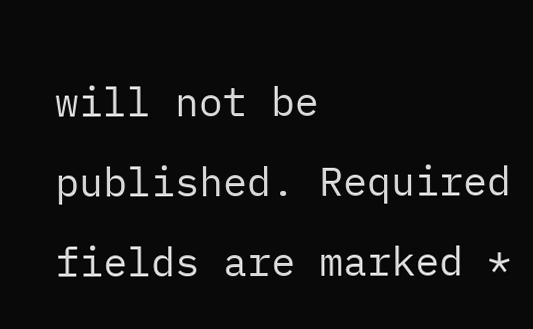will not be published. Required fields are marked *